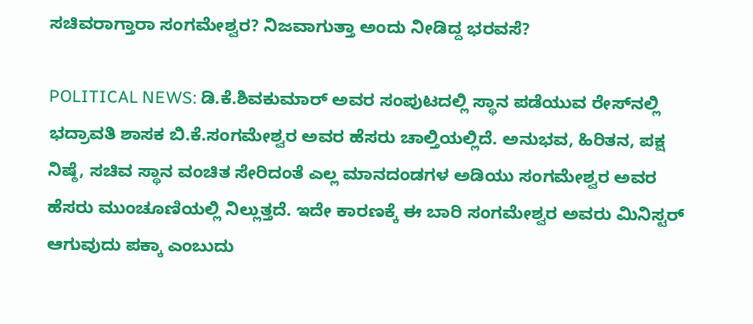ಸಚಿವರಾಗ್ತಾರಾ ಸಂಗಮೇಶ್ವರ? ನಿಜವಾಗುತ್ತಾ ಅಂದು ನೀಡಿದ್ದ ಭರವಸೆ?

POLITICAL NEWS: ಡಿ.ಕೆ.ಶಿವಕುಮಾರ್‌ ಅವರ ಸಂಪುಟದಲ್ಲಿ ಸ್ಥಾನ ಪಡೆಯುವ ರೇಸ್‌ನಲ್ಲಿ ಭದ್ರಾವತಿ ಶಾಸಕ ಬಿ.ಕೆ.ಸಂಗಮೇಶ್ವರ ಅವರ ಹೆಸರು ಚಾಲ್ತಿಯಲ್ಲಿದೆ. ಅನುಭವ, ಹಿರಿತನ, ಪಕ್ಷ ನಿಷ್ಠೆ, ಸಚಿವ ಸ್ಥಾನ ವಂಚಿತ ಸೇರಿದಂತೆ ಎಲ್ಲ ಮಾನದಂಡಗಳ ಅಡಿಯು ಸಂಗಮೇಶ್ವರ ಅವರ ಹೆಸರು ಮುಂಚೂಣಿಯಲ್ಲಿ ನಿಲ್ಲುತ್ತದೆ. ಇದೇ ಕಾರಣಕ್ಕೆ ಈ ಬಾರಿ ಸಂಗಮೇಶ್ವರ ಅವರು ಮಿನಿಸ್ಟರ್‌ ಆಗುವುದು ಪಕ್ಕಾ ಎಂಬುದು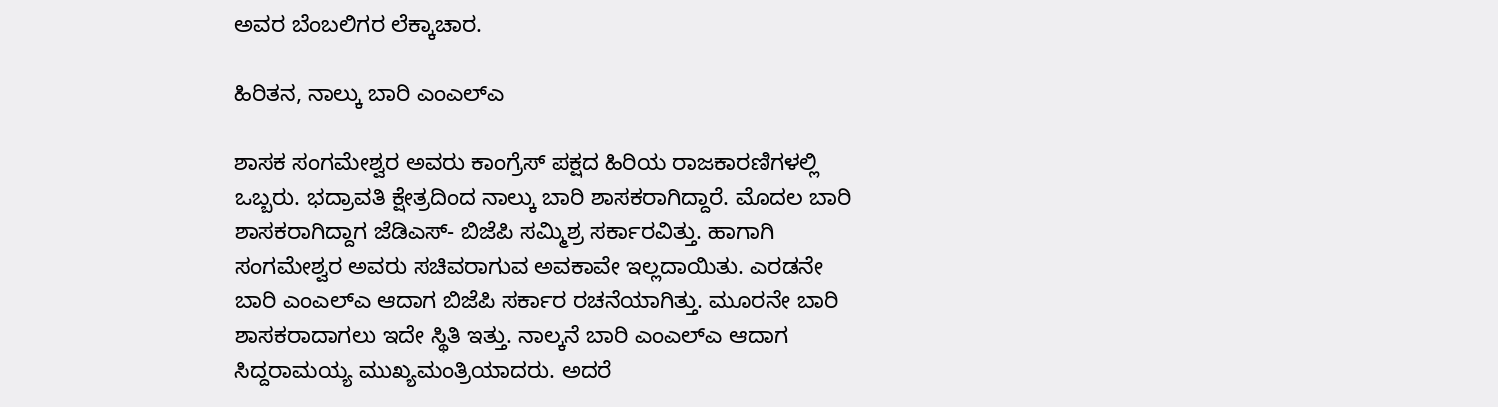ಅವರ ಬೆಂಬಲಿಗರ ಲೆಕ್ಕಾಚಾರ.

ಹಿರಿತನ, ನಾಲ್ಕು ಬಾರಿ ಎಂಎಲ್‌ಎ

ಶಾಸಕ ಸಂಗಮೇಶ್ವರ ಅವರು ಕಾಂಗ್ರೆಸ್‌ ಪಕ್ಷದ ಹಿರಿಯ ರಾಜಕಾರಣಿಗಳಲ್ಲಿ ಒಬ್ಬರು. ಭದ್ರಾವತಿ ಕ್ಷೇತ್ರದಿಂದ ನಾಲ್ಕು ಬಾರಿ ಶಾಸಕರಾಗಿದ್ದಾರೆ. ಮೊದಲ ಬಾರಿ ಶಾಸಕರಾಗಿದ್ದಾಗ ಜೆಡಿಎಸ್- ಬಿಜೆಪಿ ಸಮ್ಮಿಶ್ರ ಸರ್ಕಾರವಿತ್ತು. ಹಾಗಾಗಿ ಸಂಗಮೇಶ್ವರ ಅವರು ಸಚಿವರಾಗುವ ಅವಕಾವೇ ಇಲ್ಲದಾಯಿತು. ಎರಡನೇ ಬಾರಿ ಎಂಎಲ್‌ಎ ಆದಾಗ ಬಿಜೆಪಿ ಸರ್ಕಾರ ರಚನೆಯಾಗಿತ್ತು. ಮೂರನೇ ಬಾರಿ ಶಾಸಕರಾದಾಗಲು ಇದೇ ಸ್ಥಿತಿ ಇತ್ತು. ನಾಲ್ಕನೆ ಬಾರಿ ಎಂಎಲ್‌ಎ ಆದಾಗ ಸಿದ್ದರಾಮಯ್ಯ ಮುಖ್ಯಮಂತ್ರಿಯಾದರು. ಅದರೆ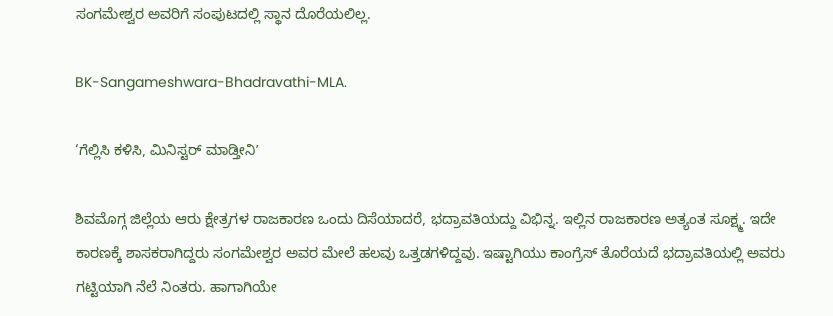ಸಂಗಮೇಶ್ವರ ಅವರಿಗೆ ಸಂಪುಟದಲ್ಲಿ ಸ್ಥಾನ ದೊರೆಯಲಿಲ್ಲ.

BK-Sangameshwara-Bhadravathi-MLA.

‘ಗೆಲ್ಲಿಸಿ ಕಳಿಸಿ, ಮಿನಿಸ್ಟರ್‌ ಮಾಡ್ತೀನಿʼ

ಶಿವಮೊಗ್ಗ ಜಿಲ್ಲೆಯ ಆರು ಕ್ಷೇತ್ರಗಳ ರಾಜಕಾರಣ ಒಂದು ದಿಸೆಯಾದರೆ, ಭದ್ರಾವತಿಯದ್ದು ವಿಭಿನ್ನ. ಇಲ್ಲಿನ ರಾಜಕಾರಣ ಅತ್ಯಂತ ಸೂಕ್ಷ್ಮ. ಇದೇ ಕಾರಣಕ್ಕೆ ಶಾಸಕರಾಗಿದ್ದರು ಸಂಗಮೇಶ್ವರ ಅವರ ಮೇಲೆ ಹಲವು ಒತ್ತಡಗಳಿದ್ದವು. ಇಷ್ಟಾಗಿಯು ಕಾಂಗ್ರೆಸ್‌ ತೊರೆಯದೆ ಭದ್ರಾವತಿಯಲ್ಲಿ ಅವರು ಗಟ್ಟಿಯಾಗಿ ನೆಲೆ ನಿಂತರು. ಹಾಗಾಗಿಯೇ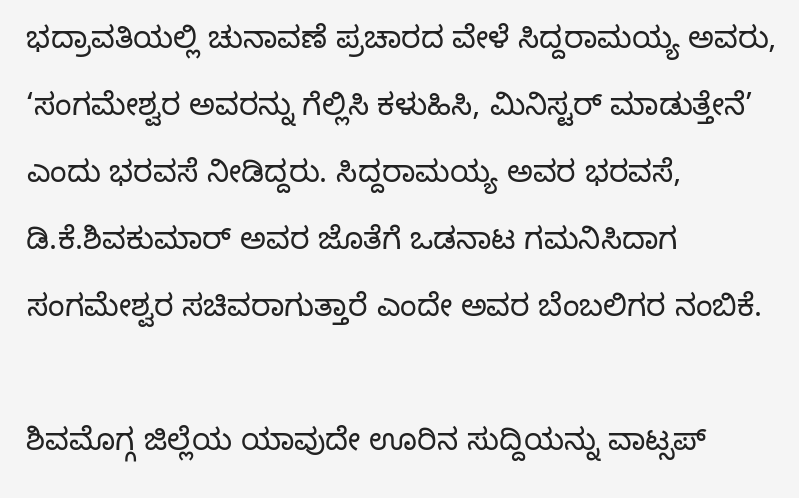ಭದ್ರಾವತಿಯಲ್ಲಿ ಚುನಾವಣೆ ಪ್ರಚಾರದ ವೇಳೆ ಸಿದ್ದರಾಮಯ್ಯ ಅವರು, ‘ಸಂಗಮೇಶ್ವರ ಅವರನ್ನು ಗೆಲ್ಲಿಸಿ ಕಳುಹಿಸಿ, ಮಿನಿಸ್ಟರ್‌ ಮಾಡುತ್ತೇನೆ’ ಎಂದು ಭರವಸೆ ನೀಡಿದ್ದರು. ಸಿದ್ದರಾಮಯ್ಯ ಅವರ ಭರವಸೆ, ಡಿ.ಕೆ.ಶಿವಕುಮಾರ್‌ ಅವರ ಜೊತೆಗೆ ಒಡನಾಟ ಗಮನಿಸಿದಾಗ ಸಂಗಮೇಶ್ವರ ಸಚಿವರಾಗುತ್ತಾರೆ ಎಂದೇ ಅವರ ಬೆಂಬಲಿಗರ ನಂಬಿಕೆ.

ಶಿವಮೊಗ್ಗ ಜಿಲ್ಲೆಯ ಯಾವುದೇ ಊರಿನ ಸುದ್ದಿಯನ್ನು ವಾಟ್ಸಪ್‌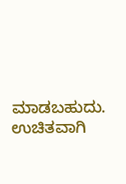ಮಾಡಬಹುದು. ಉಚಿತವಾಗಿ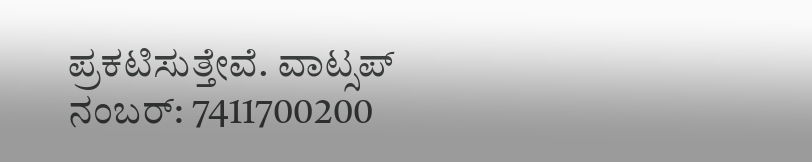ಪ್ರಕಟಿಸುತ್ತೇವೆ. ವಾಟ್ಸಪ್‌ ನಂಬರ್: 7411700200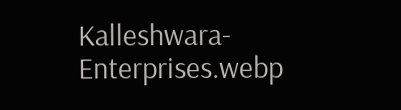Kalleshwara-Enterprises.webp